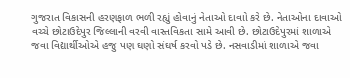ગુજરાત વિકાસની હરણફાળ ભળી રહ્યું હોવાનું નેતાઓ દાવાો કરે છે. નેતાઓના દાવાઓ વચ્ચે છોટાઉદેપુર જિલ્લાની વરવી વાસ્તવિકતા સામે આવી છે. છોટાઉદેપુરમાં શાળાએ જવા વિદ્યાર્થીઓએ હજુ પણ ઘણો સંઘર્ષ કરવો પડે છે. નસવાડીમાં શાળાએ જવા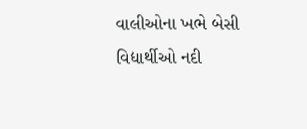વાલીઓના ખભે બેસી વિદ્યાર્થીઓ નદી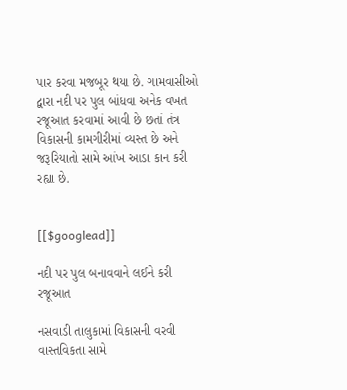પાર કરવા મજબૂર થયા છે. ગામવાસીઓ દ્વારા નદી પર પુલ બાંધવા અનેક વખત રજૂઆત કરવામાં આવી છે છતાં તંત્ર વિકાસની કામગીરીમાં વ્યસ્ત છે અને જરૂરિયાતો સામે આંખ આડા કાન કરી રહ્યા છે.


[[$googlead]]

નદી પર પુલ બનાવવાને લઈને કરી રજૂઆત

નસવાડી તાલુકામાં વિકાસની વરવી વાસ્તવિકતા સામે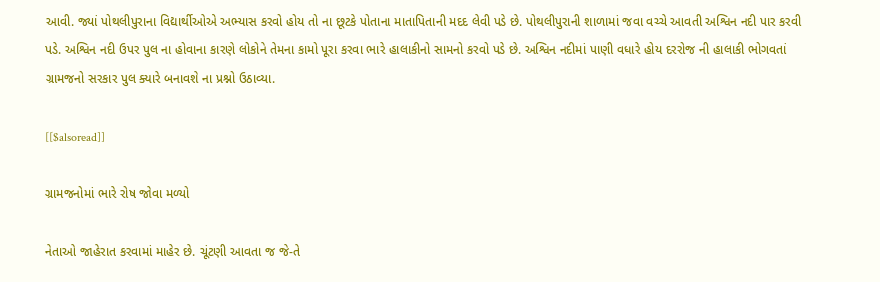આવી. જ્યાં પોથલીપુરાના વિદ્યાર્થીઓએ અભ્યાસ કરવો હોય તો ના છૂટકે પોતાના માતાપિતાની મદદ લેવી પડે છે. પોથલીપુરાની શાળામાં જવા વચ્ચે આવતી અશ્વિન નદી પાર કરવી પડે. અશ્વિન નદી ઉપર પુલ ના હોવાના કારણે લોકોને તેમના કામો પૂરા કરવા ભારે હાલાકીનો સામનો કરવો પડે છે. અશ્વિન નદીમાં પાણી વધારે હોય દરરોજ ની હાલાકી ભોગવતાં ગ્રામજનો સરકાર પુલ ક્યારે બનાવશે ના પ્રશ્નો ઉઠાવ્યા.

[[$alsoread]]

ગ્રામજનોમાં ભારે રોષ જોવા મળ્યો

નેતાઓ જાહેરાત કરવામાં માહેર છે. ચૂંટણી આવતા જ જે-તે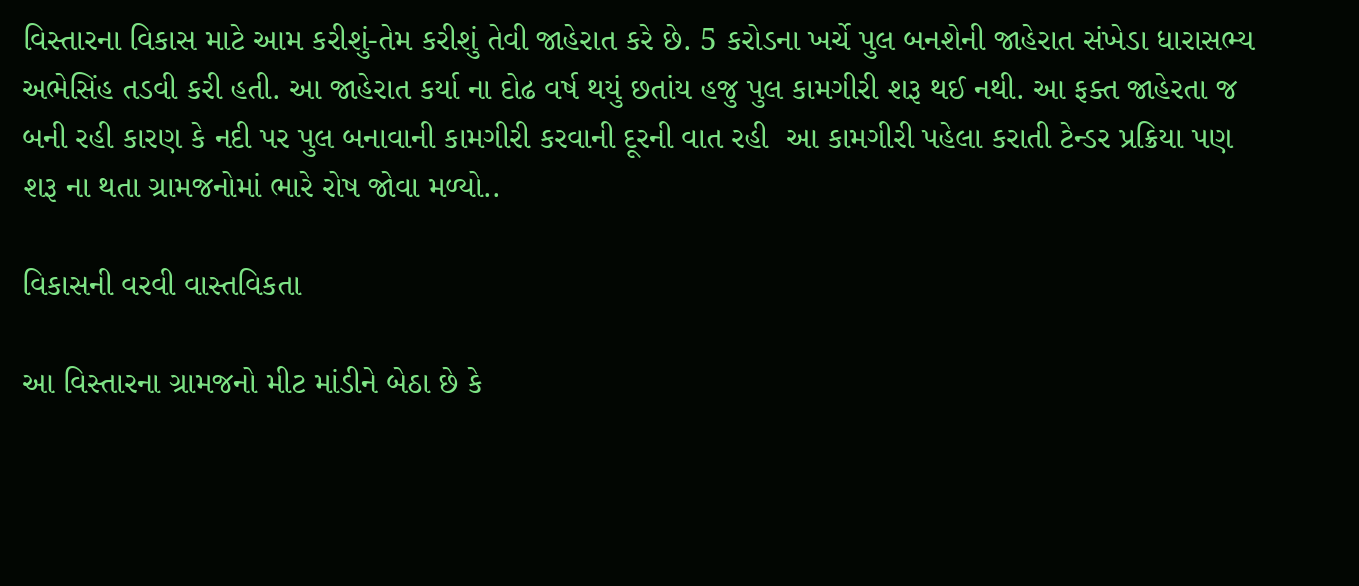વિસ્તારના વિકાસ માટે આમ કરીશું-તેમ કરીશું તેવી જાહેરાત કરે છે. 5 કરોડના ખર્ચે પુલ બનશેની જાહેરાત સંખેડા ધારાસભ્ય અભેસિંહ તડવી કરી હતી. આ જાહેરાત કર્યા ના દોઢ વર્ષ થયું છતાંય હજુ પુલ કામગીરી શરૂ થઈ નથી. આ ફક્ત જાહેરતા જ બની રહી કારણ કે નદી પર પુલ બનાવાની કામગીરી કરવાની દૂરની વાત રહી  આ કામગીરી પહેલા કરાતી ટેન્ડર પ્રક્રિયા પણ શરૂ ના થતા ગ્રામજનોમાં ભારે રોષ જોવા મળ્યો..

વિકાસની વરવી વાસ્તવિકતા

આ વિસ્તારના ગ્રામજનો મીટ માંડીને બેઠા છે કે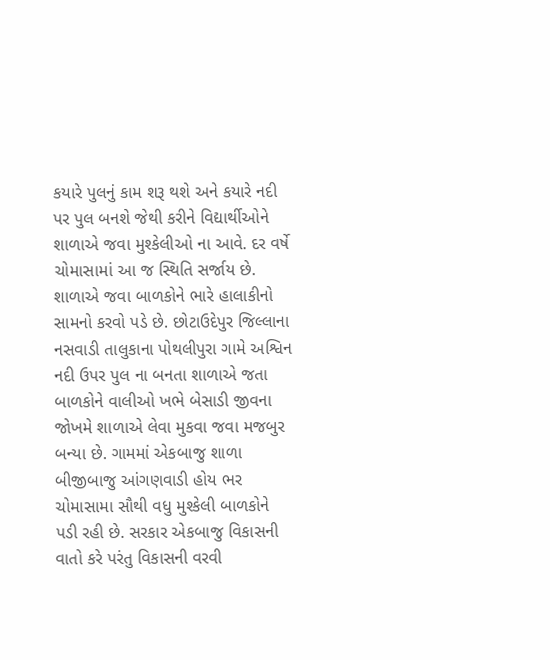કયારે પુલનું કામ શરૂ થશે અને કયારે નદી પર પુલ બનશે જેથી કરીને વિદ્યાર્થીઓને શાળાએ જવા મુશ્કેલીઓ ના આવે. દર વર્ષે ચોમાસામાં આ જ સ્થિતિ સર્જાય છે. શાળાએ જવા બાળકોને ભારે હાલાકીનો સામનો કરવો પડે છે. છોટાઉદેપુર જિલ્લાના નસવાડી તાલુકાના પોથલીપુરા ગામે અશ્વિન નદી ઉપર પુલ ના બનતા શાળાએ જતા બાળકોને વાલીઓ ખભે બેસાડી જીવના જોખમે શાળાએ લેવા મુકવા જવા મજબુર બન્યા છે. ગામમાં એકબાજુ શાળા બીજીબાજુ આંગણવાડી હોય ભર ચોમાસામા સૌથી વધુ મુશ્કેલી બાળકોને પડી રહી છે. સરકાર એકબાજુ વિકાસની વાતો કરે પરંતુ વિકાસની વરવી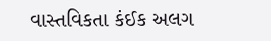વાસ્તવિકતા કંઈક અલગ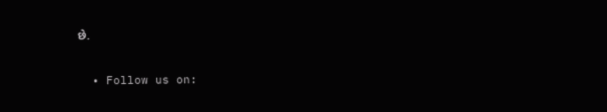છે.

  • Follow us on: